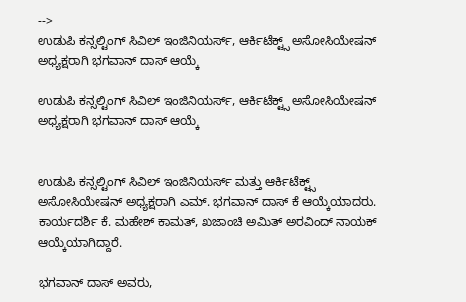-->
ಉಡುಪಿ ಕನ್ಸಲ್ಟಿಂಗ್ ಸಿವಿಲ್ ಇಂಜಿನಿಯರ್ಸ್, ಆರ್ಕಿಟೆಕ್ಟ್ಸ್ ಅಸೋಸಿಯೇಷನ್ ಅಧ್ಯಕ್ಷರಾಗಿ ಭಗವಾನ್ ದಾಸ್ ಆಯ್ಕೆ

ಉಡುಪಿ ಕನ್ಸಲ್ಟಿಂಗ್ ಸಿವಿಲ್ ಇಂಜಿನಿಯರ್ಸ್, ಆರ್ಕಿಟೆಕ್ಟ್ಸ್ ಅಸೋಸಿಯೇಷನ್ ಅಧ್ಯಕ್ಷರಾಗಿ ಭಗವಾನ್ ದಾಸ್ ಆಯ್ಕೆ


ಉಡುಪಿ ಕನ್ಸಲ್ಟಿಂಗ್ ಸಿವಿಲ್ ಇಂಜಿನಿಯರ್ಸ್ ಮತ್ತು ಆರ್ಕಿಟೆಕ್ಟ್ಸ್ ಅಸೋಸಿಯೇಷನ್ ಅಧ್ಯಕ್ಷರಾಗಿ ಎಮ್. ಭಗವಾನ್ ದಾಸ್ ಕೆ ಆಯ್ಕೆಯಾದರು. ಕಾರ್ಯದರ್ಶಿ ಕೆ. ಮಹೇಶ್ ಕಾಮತ್, ಖಜಾಂಚಿ ಅಮಿತ್ ಅರವಿಂದ್ ನಾಯಕ್ ಆಯ್ಕೆಯಾಗಿದ್ದಾರೆ.

ಭಗವಾನ್ ದಾಸ್ ಅವರು,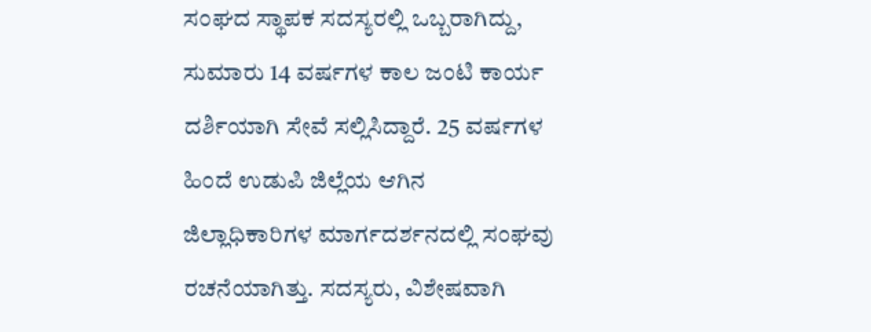ಸಂಘದ ಸ್ಥಾಪಕ ಸದಸ್ಯರಲ್ಲಿ ಒಬ್ಬರಾಗಿದ್ದು, ಸುಮಾರು 14 ವರ್ಷಗಳ ಕಾಲ ಜಂಟಿ ಕಾರ್ಯ ದರ್ಶಿಯಾಗಿ ಸೇವೆ ಸಲ್ಲಿಸಿದ್ದಾರೆ. 25 ವರ್ಷಗಳ ಹಿಂದೆ ಉಡುಪಿ ಜಿಲ್ಲೆಯ ಆಗಿನ ಜಿಲ್ಲಾಧಿಕಾರಿಗಳ ಮಾರ್ಗದರ್ಶನದಲ್ಲಿ ಸಂಘವು ರಚನೆಯಾಗಿತ್ತು. ಸದಸ್ಯರು, ವಿಶೇಷವಾಗಿ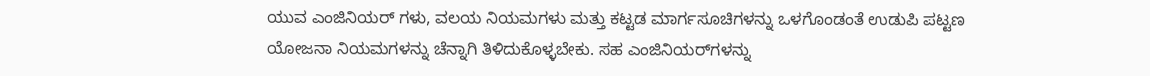ಯುವ ಎಂಜಿನಿಯರ್‌ ಗಳು, ವಲಯ ನಿಯಮಗಳು ಮತ್ತು ಕಟ್ಟಡ ಮಾರ್ಗಸೂಚಿಗಳನ್ನು ಒಳಗೊಂಡಂತೆ ಉಡುಪಿ ಪಟ್ಟಣ ಯೋಜನಾ ನಿಯಮಗಳನ್ನು ಚೆನ್ನಾಗಿ ತಿಳಿದುಕೊಳ್ಳಬೇಕು. ಸಹ ಎಂಜಿನಿಯರ್‌ಗಳನ್ನು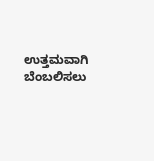ಉತ್ತಮವಾಗಿ ಬೆಂಬಲಿಸಲು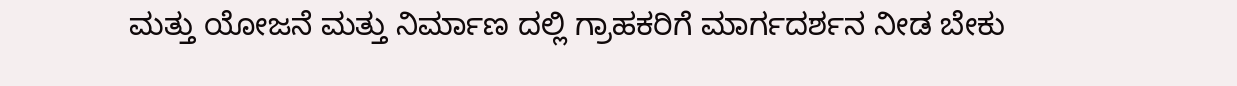ಮತ್ತು ಯೋಜನೆ ಮತ್ತು ನಿರ್ಮಾಣ ದಲ್ಲಿ ಗ್ರಾಹಕರಿಗೆ ಮಾರ್ಗದರ್ಶನ ನೀಡ ಬೇಕು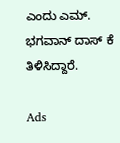ಎಂದು ಎಮ್. ಭಗವಾನ್ ದಾಸ್ ಕೆ ತಿಳಿಸಿದ್ದಾರೆ.

Ads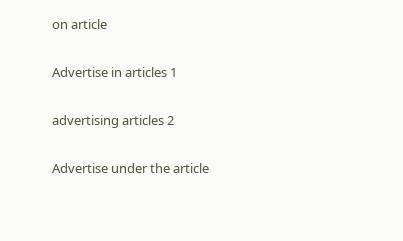on article

Advertise in articles 1

advertising articles 2

Advertise under the article